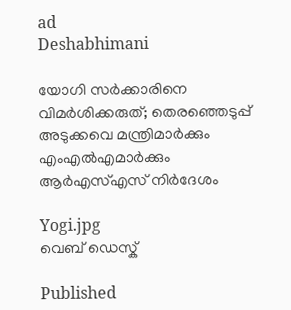ad
Deshabhimani

യോഗി സർക്കാരിനെ വിമർശിക്കരുത്; തെരഞ്ഞെടുപ്പ് അടുക്കവെ മന്ത്രിമാർക്കും എംഎൽഎമാർക്കും ആർ‌എസ്എസ് നിർദേശം

Yogi.jpg
വെബ് ഡെസ്ക്

Published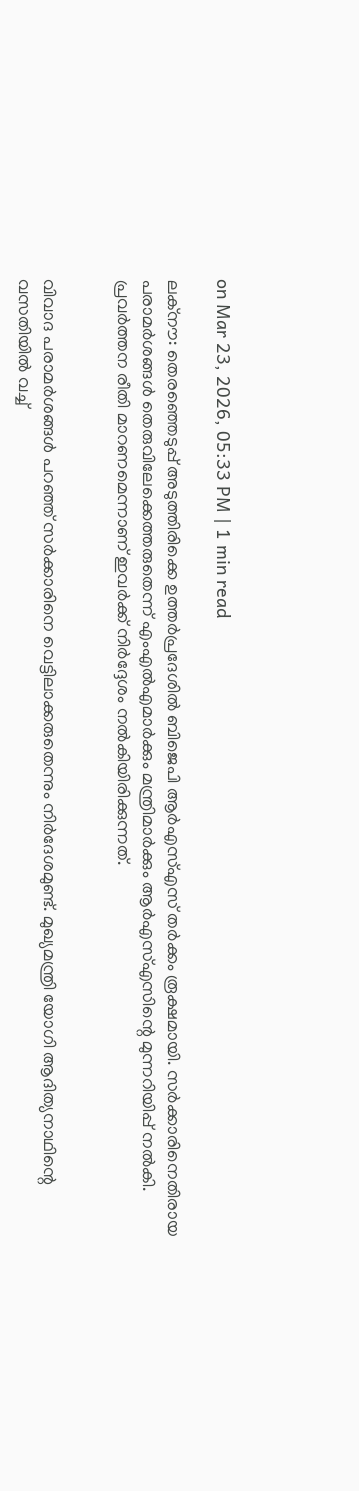on Mar 23, 2026, 05:33 PM | 1 min read

ലക്നൗ: തെരഞ്ഞെടുപ്പ് അടുത്തിരിക്കെ ഉത്തർപ്രദേശിൽ‌ ബിജെപി ആർ‌എസ്എസ് തർക്കം രൂക്ഷമായി. സർക്കാരിനെതിരായ പരാമർശങ്ങൾ തെരുവിലേക്കെത്തരുതെന്ന് എംഎൽഎമാർക്കും മന്ത്രിമാർക്കും ആർഎസ്എസിന്റെ മുന്നറിയിപ്പ് നൽകി. പ്രവർത്തന രീതി മാറണമെന്നാണ് ഇവർക്ക് നിർദ്ദേശം നൽകിയിരിക്കുന്നത്.


വിവാദ പരാമർശങ്ങൾ പറഞ്ഞ് സർക്കാരിനെ വെട്ടിലാക്കരുതെന്നും നിർദേശമുണ്ട്. മുഖ്യമന്ത്രി യോഗി ആദിത്യനാഥിന്റെ വസതിയിൽ വച്ച്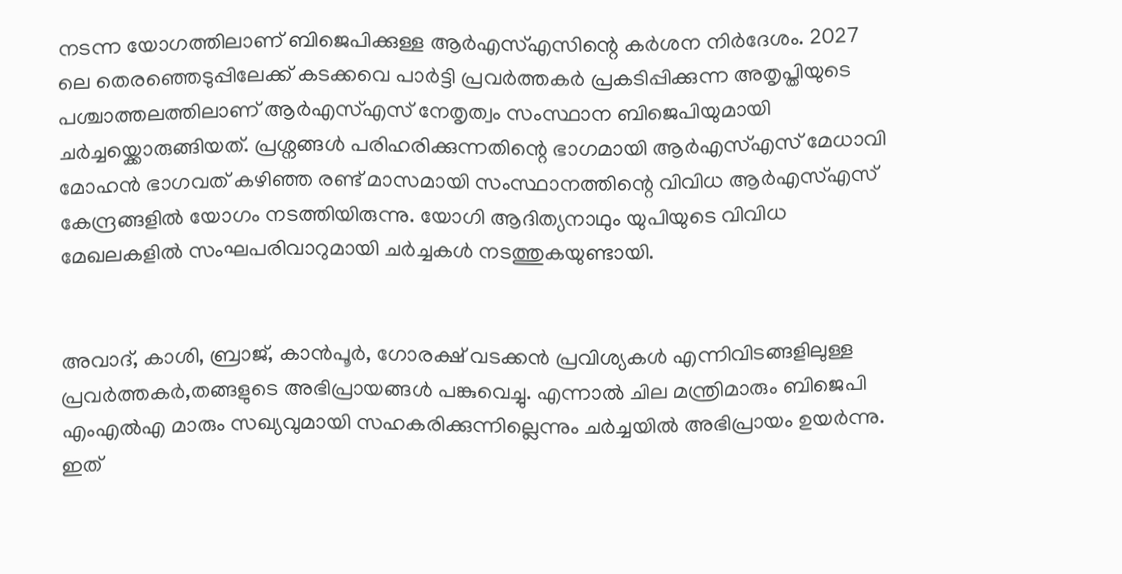നടന്ന യോഗത്തിലാണ് ബിജെപിക്കുള്ള ആർഎസ്എസിന്റെ കർശന നിർദേശം. 2027 ലെ തെരഞ്ഞെടുപ്പിലേക്ക് കടക്കവെ പാർ‌ട്ടി പ്രവർത്തകർ പ്രകടിപ്പിക്കുന്ന അതൃപ്തിയുടെ പശ്ചാത്തലത്തിലാണ് ആർ‌എസ്എസ് നേതൃത്വം സംസ്ഥാന ബിജെപിയുമായി ചർ‌ച്ചയ്ക്കൊരുങ്ങിയത്. പ്രശ്നങ്ങൾ പരിഹരിക്കുന്നതിന്റെ ഭാഗമായി ആർ‌എസ്എസ് മേധാവി മോഹൻ ഭാഗവത് കഴിഞ്ഞ രണ്ട് മാസമായി സംസ്ഥാനത്തിന്റെ വിവിധ ആർഎസ്എസ് കേന്ദ്രങ്ങളിൽ‌ യോഗം നടത്തിയിരുന്നു. യോഗി ആദിത്യനാഥും യുപിയുടെ വിവിധ മേഖലകളിൽ‌ സംഘപരിവാറുമായി ചർ‌ച്ചകൾ നടത്തുകയുണ്ടായി.


അവാദ്, കാശി, ബ്രാജ്, കാൻ‌പൂർ, ഗോരക്ഷ് വടക്കൻ പ്രവിശ്യകൾ എന്നിവിടങ്ങളിലുള്ള പ്രവർത്തകർ,തങ്ങളുടെ അഭിപ്രായങ്ങൾ പങ്കുവെച്ചു. എന്നാൽ ചില മന്ത്രിമാരും ബിജെപി എംഎൽ‌എ മാരും സഖ്യവുമായി സഹകരിക്കുന്നില്ലെന്നും ചർ‌ച്ചയിൽ അഭിപ്രായം ഉയർന്നു. ഇത്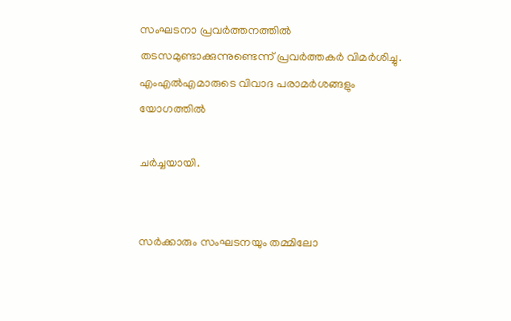സംഘടനാ പ്രവർത്തനത്തിൽ തടസമുണ്ടാക്കുന്നുണ്ടെന്ന് പ്രവർത്തകർ വിമർ‌ശിച്ചു. എംഎൽഎമാരുടെ വിവാദ പരാമർശങ്ങളും യോഗത്തിൽ

ചർച്ചയായി.


സർക്കാരും സംഘടനയും തമ്മിലോ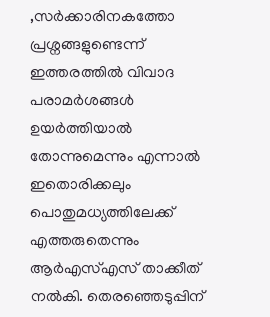,സർക്കാരിനകത്തോ പ്രശ്നങ്ങളുണ്ടെന്ന് ഇത്തരത്തിൽ‌ വിവാദ പരാമർശങ്ങൾ ഉയർത്തിയാൽ തോന്നുമെന്നും എന്നാൽ‌ ഇതൊരിക്കലും പൊതുമധ്യത്തിലേക്ക് എത്തരുതെന്നും ആർഎസ്എസ് താക്കീത് നൽകി. തെരഞ്ഞെടുപ്പിന്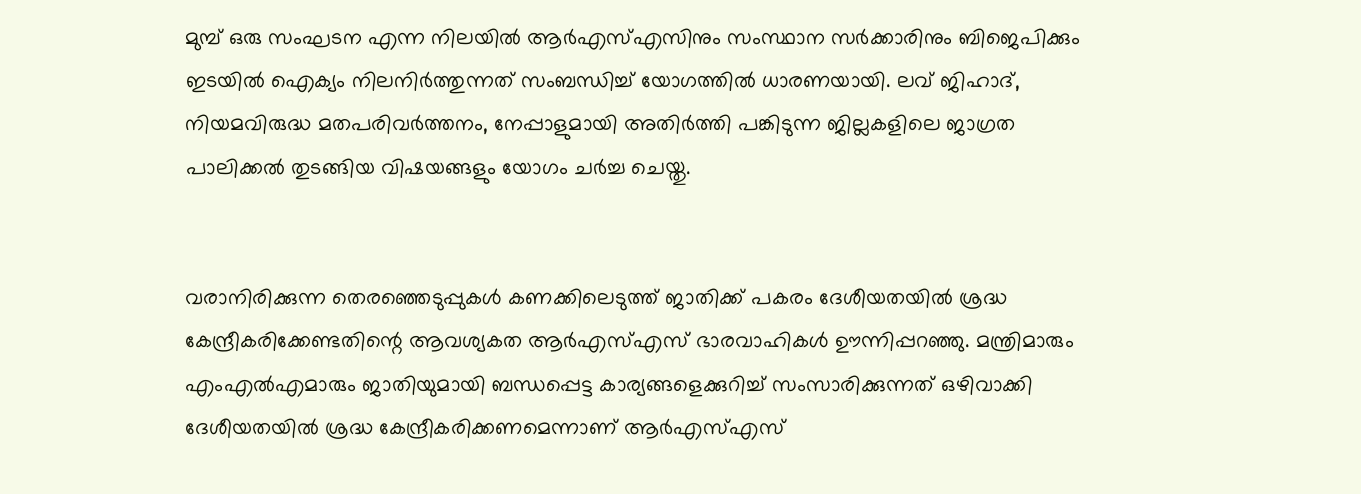മുമ്പ് ഒരു സംഘടന എന്ന നിലയിൽ ആർ‌എസ്‌എസിനും സംസ്ഥാന സർക്കാരിനും ബിജെപിക്കും ഇടയിൽ ഐക്യം നിലനിർത്തുന്നത് സംബന്ധിച്ച് യോഗത്തിൽ ധാരണയായി. ലവ് ജിഹാദ്, നിയമവിരുദ്ധ മതപരിവർത്തനം, നേപ്പാളുമായി അതിർത്തി പങ്കിടുന്ന ജില്ലകളിലെ ജാഗ്രത പാലിക്കൽ തുടങ്ങിയ വിഷയങ്ങളും യോഗം ചർച്ച ചെയ്തു.


വരാനിരിക്കുന്ന തെരഞ്ഞെടുപ്പുകൾ കണക്കിലെടുത്ത് ജാതിക്ക് പകരം ദേശീയതയിൽ ശ്രദ്ധ കേന്ദ്രീകരിക്കേണ്ടതിന്റെ ആവശ്യകത ആർ‌എസ്‌എസ് ഭാരവാഹികൾ ഊന്നിപ്പറഞ്ഞു. മന്ത്രിമാരും എം‌എൽ‌എമാരും ജാതിയുമായി ബന്ധപ്പെട്ട കാര്യങ്ങളെക്കുറിച്ച് സംസാരിക്കുന്നത് ഒഴിവാക്കി ദേശീയതയിൽ ശ്രദ്ധ കേന്ദ്രീകരിക്കണമെന്നാണ് ആർഎസ്എസ്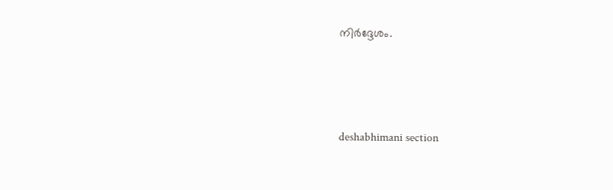നിർദ്ദേശം.





deshabhimani section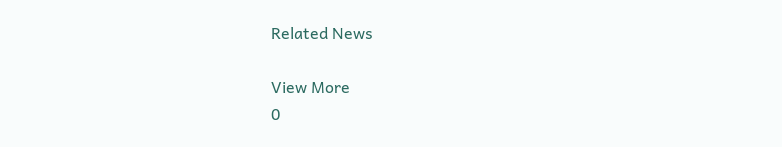Related News

View More
0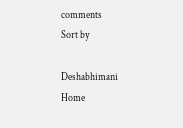comments
Sort by

Deshabhimani
Home